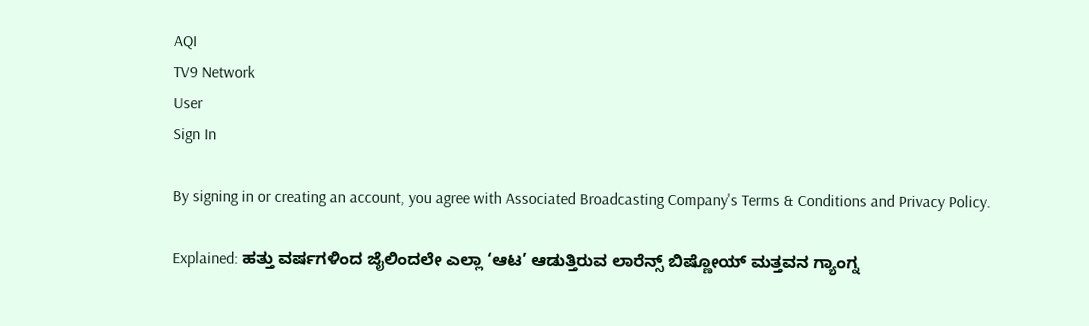AQI
TV9 Network
User
Sign In

By signing in or creating an account, you agree with Associated Broadcasting Company's Terms & Conditions and Privacy Policy.

Explained: ಹತ್ತು ವರ್ಷಗಳಿಂದ ಜೈಲಿಂದಲೇ ಎಲ್ಲಾ ‘ಆಟ’ ಆಡುತ್ತಿರುವ ಲಾರೆನ್ಸ್ ಬಿಷ್ಣೋಯ್ ಮತ್ತವನ ಗ್ಯಾಂಗ್ನ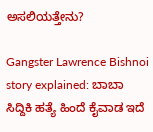ಅಸಲಿಯತ್ತೇನು?

Gangster Lawrence Bishnoi story explained: ಬಾಬಾ ಸಿದ್ದಿಕಿ ಹತ್ಯೆ ಹಿಂದೆ ಕೈವಾಡ ಇದೆ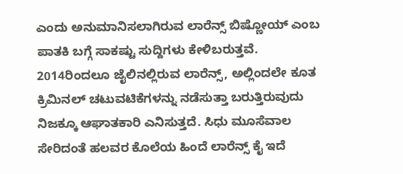ಎಂದು ಅನುಮಾನಿಸಲಾಗಿರುವ ಲಾರೆನ್ಸ್ ಬಿಷ್ಣೋಯ್ ಎಂಬ ಪಾತಕಿ ಬಗ್ಗೆ ಸಾಕಷ್ಟು ಸುದ್ದಿಗಳು ಕೇಳಿಬರುತ್ತವೆ. 2014ರಿಂದಲೂ ಜೈಲಿನಲ್ಲಿರುವ ಲಾರೆನ್ಸ್, ಅಲ್ಲಿಂದಲೇ ಕೂತ ಕ್ರಿಮಿನಲ್ ಚಟುವಟಿಕೆಗಳನ್ನು ನಡೆಸುತ್ತಾ ಬರುತ್ತಿರುವುದು ನಿಜಕ್ಕೂ ಆಘಾತಕಾರಿ ಎನಿಸುತ್ತದೆ. ಸಿಧು ಮೂಸೆವಾಲ ಸೇರಿದಂತೆ ಹಲವರ ಕೊಲೆಯ ಹಿಂದೆ ಲಾರೆನ್ಸ್ ಕೈ ಇದೆ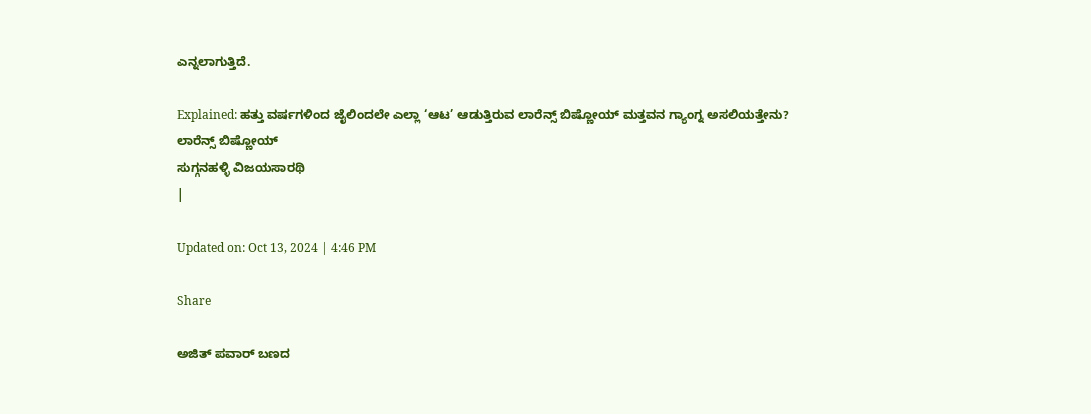ಎನ್ನಲಾಗುತ್ತಿದೆ.

Explained: ಹತ್ತು ವರ್ಷಗಳಿಂದ ಜೈಲಿಂದಲೇ ಎಲ್ಲಾ ‘ಆಟ’ ಆಡುತ್ತಿರುವ ಲಾರೆನ್ಸ್ ಬಿಷ್ಣೋಯ್ ಮತ್ತವನ ಗ್ಯಾಂಗ್ನ ಅಸಲಿಯತ್ತೇನು?
ಲಾರೆನ್ಸ್ ಬಿಷ್ಣೋಯ್
ಸುಗ್ಗನಹಳ್ಳಿ ವಿಜಯಸಾರಥಿ
|

Updated on: Oct 13, 2024 | 4:46 PM

Share

ಅಜಿತ್ ಪವಾರ್ ಬಣದ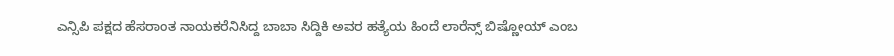ಎನ್ಸಿಪಿ ಪಕ್ಷದ ಹೆಸರಾಂತ ನಾಯಕರೆನಿಸಿದ್ದ ಬಾಬಾ ಸಿದ್ದಿಕಿ ಅವರ ಹತ್ಯೆಯ ಹಿಂದೆ ಲಾರೆನ್ಸ್ ಬಿಷ್ಣೋಯ್ ಎಂಬ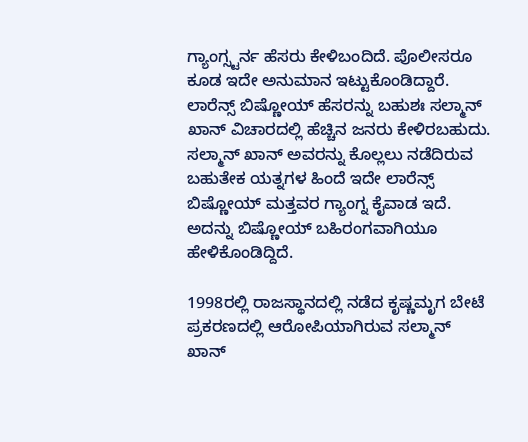ಗ್ಯಾಂಗ್ಸ್ಟರ್ನ ಹೆಸರು ಕೇಳಿಬಂದಿದೆ. ಪೊಲೀಸರೂ ಕೂಡ ಇದೇ ಅನುಮಾನ ಇಟ್ಟುಕೊಂಡಿದ್ದಾರೆ. ಲಾರೆನ್ಸ್ ಬಿಷ್ಣೋಯ್ ಹೆಸರನ್ನು ಬಹುಶಃ ಸಲ್ಮಾನ್ ಖಾನ್ ವಿಚಾರದಲ್ಲಿ ಹೆಚ್ಚಿನ ಜನರು ಕೇಳಿರಬಹುದು. ಸಲ್ಮಾನ್ ಖಾನ್ ಅವರನ್ನು ಕೊಲ್ಲಲು ನಡೆದಿರುವ ಬಹುತೇಕ ಯತ್ನಗಳ ಹಿಂದೆ ಇದೇ ಲಾರೆನ್ಸ್ ಬಿಷ್ಣೋಯ್ ಮತ್ತವರ ಗ್ಯಾಂಗ್ನ ಕೈವಾಡ ಇದೆ. ಅದನ್ನು ಬಿಷ್ಣೋಯ್ ಬಹಿರಂಗವಾಗಿಯೂ ಹೇಳಿಕೊಂಡಿದ್ದಿದೆ.

1998ರಲ್ಲಿ ರಾಜಸ್ಥಾನದಲ್ಲಿ ನಡೆದ ಕೃಷ್ಣಮೃಗ ಬೇಟೆ ಪ್ರಕರಣದಲ್ಲಿ ಆರೋಪಿಯಾಗಿರುವ ಸಲ್ಮಾನ್ ಖಾನ್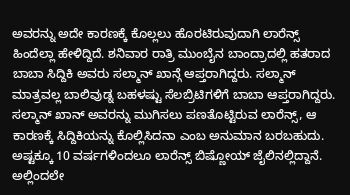ಅವರನ್ನು ಅದೇ ಕಾರಣಕ್ಕೆ ಕೊಲ್ಲಲು ಹೊರಟಿರುವುದಾಗಿ ಲಾರೆನ್ಸ್ ಹಿಂದೆಲ್ಲಾ ಹೇಳಿದ್ದಿದೆ. ಶನಿವಾರ ರಾತ್ರಿ ಮುಂಬೈನ ಬಾಂದ್ರಾದಲ್ಲಿ ಹತರಾದ ಬಾಬಾ ಸಿದ್ದಿಕಿ ಅವರು ಸಲ್ಮಾನ್ ಖಾನ್ಗೆ ಆಪ್ತರಾಗಿದ್ದರು. ಸಲ್ಮಾನ್ ಮಾತ್ರವಲ್ಲ ಬಾಲಿವುಡ್ನ ಬಹಳಷ್ಟು ಸೆಲಬ್ರಿಟಿಗಳಿಗೆ ಬಾಬಾ ಆಪ್ತರಾಗಿದ್ದರು. ಸಲ್ಮಾನ್ ಖಾನ್ ಅವರನ್ನು ಮುಗಿಸಲು ಪಣತೊಟ್ಟಿರುವ ಲಾರೆನ್ಸ್, ಆ ಕಾರಣಕ್ಕೆ ಸಿದ್ದಿಕಿಯನ್ನು ಕೊಲ್ಲಿಸಿದನಾ ಎಂಬ ಅನುಮಾನ ಬರಬಹುದು. ಅಷ್ಟಕ್ಕೂ 10 ವರ್ಷಗಳಿಂದಲೂ ಲಾರೆನ್ಸ್ ಬಿಷ್ಣೋಯ್ ಜೈಲಿನಲ್ಲಿದ್ದಾನೆ. ಅಲ್ಲಿಂದಲೇ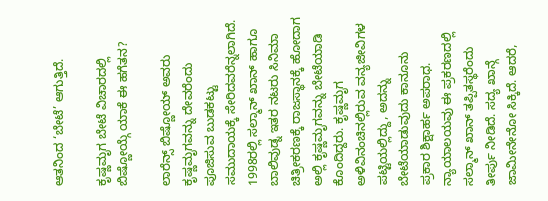ಆತನಿಂದ ‘ಬೇಟೆ’ ಆಗುತ್ತಿದೆ.

ಕೃಷ್ಣಮೃಗ ಬೇಟೆ ವಿಚಾರದಲ್ಲಿ ಬಿಷ್ಣೋಯ್ಗೆ ಯಾಕೆ ಈ ಹಗೆತನ?

ಲಾರೆನ್ಸ್ ಬಿಷ್ಣೋಯ್ ಅವರು ಕೃಷ್ಣಮೃಗವನ್ನು ದೇವರೆಂದು ಪೂಜಿಸುವ ಬುಡಕಟ್ಟು ಸಮುದಾಯಕ್ಕೆ ಸೇರಿದವರೆನ್ನಲಾಗಿದೆ. 1998ರಲ್ಲಿ ಸಲ್ಮಾನ್ ಖಾನ್ ಹಾಗೂ ಬಾಲಿವುಡ್ನ ಇತರ ನಟರು ಸಿನಿಮಾ ಚಿತ್ರೀಕರಣಕ್ಕೆ ರಾಜಸ್ಥಾನಕ್ಕೆ ಹೋದಾಗ ಅಲ್ಲಿ ಕೃಷ್ಣಮೃಗವನ್ನು ಬೇಟೆಯಾಡಿ ಕೊಂದಿದ್ದರು. ಕೃಷ್ಣಮೃಗ ಅಳಿವಿನಂಚಿನಲ್ಲಿರುವ ವನ್ಯಜೀವಿಗಳ ಪಟ್ಟಿಯಲ್ಲಿದ್ದು, ಅದನ್ನು ಬೇಟೆಯಾಡುವುದು ಕಾನೂನು ಪ್ರಕಾರ ಶಿಕ್ಷಾರ್ಹ ಅಪರಾಧ. ನ್ಯಾಯಾಲಯವು ಈ ಪ್ರಕರಣದಲ್ಲಿ ಸಲ್ಮಾನ್ ಖಾನ್ ತಪ್ಪಿತಸ್ಥರೆಂದು ತೀರ್ಪು ನೀಡಿದೆ. ಸದ್ಯ ಖಾನ್ಗೆ ಜಾಮೀನೇನೋ ಸಿಕ್ಕಿದೆ. ಆದರೆ,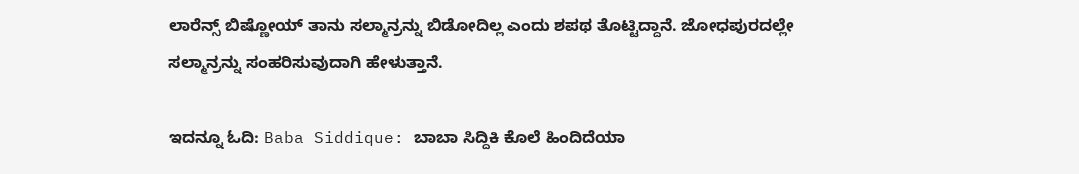ಲಾರೆನ್ಸ್ ಬಿಷ್ಣೋಯ್ ತಾನು ಸಲ್ಮಾನ್ರನ್ನು ಬಿಡೋದಿಲ್ಲ ಎಂದು ಶಪಥ ತೊಟ್ಟಿದ್ದಾನೆ. ಜೋಧಪುರದಲ್ಲೇ ಸಲ್ಮಾನ್ರನ್ನು ಸಂಹರಿಸುವುದಾಗಿ ಹೇಳುತ್ತಾನೆ.

ಇದನ್ನೂ ಓದಿ: Baba Siddique: ಬಾಬಾ ಸಿದ್ದಿಕಿ ಕೊಲೆ ಹಿಂದಿದೆಯಾ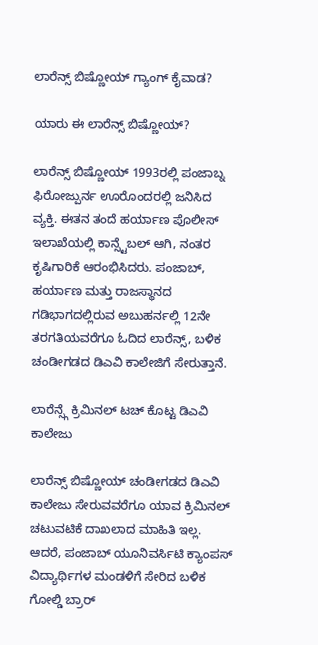ಲಾರೆನ್ಸ್ ಬಿಷ್ಣೋಯ್ ಗ್ಯಾಂಗ್ ಕೈವಾಡ?

ಯಾರು ಈ ಲಾರೆನ್ಸ್ ಬಿಷ್ಣೋಯ್?

ಲಾರೆನ್ಸ್ ಬಿಷ್ಣೋಯ್ 1993ರಲ್ಲಿ ಪಂಜಾಬ್ನ ಫಿರೋಜ್ಪುರ್ನ ಊರೊಂದರಲ್ಲಿ ಜನಿಸಿದ ವ್ಯಕ್ತಿ. ಈತನ ತಂದೆ ಹರ್ಯಾಣ ಪೊಲೀಸ್ ಇಲಾಖೆಯಲ್ಲಿ ಕಾನ್ಸ್ಟೆಬಲ್ ಆಗಿ, ನಂತರ ಕೃಷಿಗಾರಿಕೆ ಆರಂಭಿಸಿದರು. ಪಂಜಾಬ್, ಹರ್ಯಾಣ ಮತ್ತು ರಾಜಸ್ಥಾನದ ಗಡಿಭಾಗದಲ್ಲಿರುವ ಅಬುಹರ್ನಲ್ಲಿ 12ನೇ ತರಗತಿಯವರೆಗೂ ಓದಿದ ಲಾರೆನ್ಸ್, ಬಳಿಕ ಚಂಡೀಗಡದ ಡಿಎವಿ ಕಾಲೇಜಿಗೆ ಸೇರುತ್ತಾನೆ.

ಲಾರೆನ್ಸ್ಗೆ ಕ್ರಿಮಿನಲ್ ಟಚ್ ಕೊಟ್ಟ ಡಿಎವಿ ಕಾಲೇಜು

ಲಾರೆನ್ಸ್ ಬಿಷ್ಣೋಯ್ ಚಂಡೀಗಡದ ಡಿಎವಿ ಕಾಲೇಜು ಸೇರುವವರೆಗೂ ಯಾವ ಕ್ರಿಮಿನಲ್ ಚಟುವಟಿಕೆ ದಾಖಲಾದ ಮಾಹಿತಿ ಇಲ್ಲ. ಆದರೆ, ಪಂಜಾಬ್ ಯೂನಿವರ್ಸಿಟಿ ಕ್ಯಾಂಪಸ್ ವಿದ್ಯಾರ್ಥಿಗಳ ಮಂಡಳಿಗೆ ಸೇರಿದ ಬಳಿಕ ಗೋಲ್ಡಿ ಬ್ರಾರ್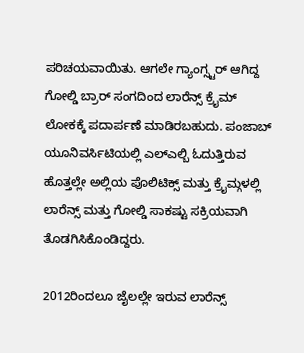ಪರಿಚಯವಾಯಿತು. ಆಗಲೇ ಗ್ಯಾಂಗ್ಸ್ಟರ್ ಆಗಿದ್ದ ಗೋಲ್ಡಿ ಬ್ರಾರ್ ಸಂಗದಿಂದ ಲಾರೆನ್ಸ್ ಕ್ರೈಮ್ ಲೋಕಕ್ಕೆ ಪದಾರ್ಪಣೆ ಮಾಡಿರಬಹುದು. ಪಂಜಾಬ್ ಯೂನಿವರ್ಸಿಟಿಯಲ್ಲಿ ಎಲ್ಎಲ್ಬಿ ಓದುತ್ತಿರುವ ಹೊತ್ತಲ್ಲೇ ಅಲ್ಲಿಯ ಪೊಲಿಟಿಕ್ಸ್ ಮತ್ತು ಕ್ರೈಮ್ಗಳಲ್ಲಿ ಲಾರೆನ್ಸ್ ಮತ್ತು ಗೋಲ್ಡಿ ಸಾಕಷ್ಟು ಸಕ್ರಿಯವಾಗಿ ತೊಡಗಿಸಿಕೊಂಡಿದ್ದರು.

2012ರಿಂದಲೂ ಜೈಲಲ್ಲೇ ಇರುವ ಲಾರೆನ್ಸ್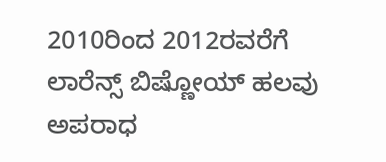2010ರಿಂದ 2012ರವರೆಗೆ ಲಾರೆನ್ಸ್ ಬಿಷ್ಣೋಯ್ ಹಲವು ಅಪರಾಧ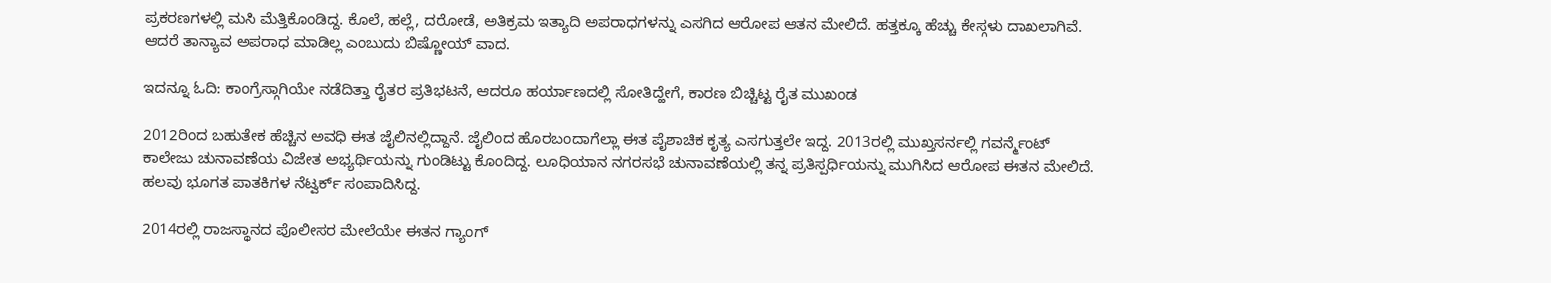ಪ್ರಕರಣಗಳಲ್ಲಿ ಮಸಿ ಮೆತ್ತಿಕೊಂಡಿದ್ದ. ಕೊಲೆ, ಹಲ್ಲೆ, ದರೋಡೆ, ಅತಿಕ್ರಮ ಇತ್ಯಾದಿ ಅಪರಾಧಗಳನ್ನು ಎಸಗಿದ ಆರೋಪ ಆತನ ಮೇಲಿದೆ. ಹತ್ತಕ್ಕೂ ಹೆಚ್ಚು ಕೇಸ್ಗಳು ದಾಖಲಾಗಿವೆ. ಆದರೆ ತಾನ್ಯಾವ ಅಪರಾಧ ಮಾಡಿಲ್ಲ ಎಂಬುದು ಬಿಷ್ಣೋಯ್ ವಾದ.

ಇದನ್ನೂ ಓದಿ: ಕಾಂಗ್ರೆಸ್ಗಾಗಿಯೇ ನಡೆದಿತ್ತಾ ರೈತರ ಪ್ರತಿಭಟನೆ, ಆದರೂ ಹರ್ಯಾಣದಲ್ಲಿ ಸೋತಿದ್ಹೇಗೆ, ಕಾರಣ ಬಿಚ್ಚಿಟ್ಟ ರೈತ ಮುಖಂಡ

2012ರಿಂದ ಬಹುತೇಕ ಹೆಚ್ಚಿನ ಅವಧಿ ಈತ ಜೈಲಿನಲ್ಲಿದ್ದಾನೆ. ಜೈಲಿಂದ ಹೊರಬಂದಾಗೆಲ್ಲಾ ಈತ ಪೈಶಾಚಿಕ ಕೃತ್ಯ ಎಸಗುತ್ತಲೇ ಇದ್ದ. 2013ರಲ್ಲಿ ಮುಖ್ತಸರ್ನಲ್ಲಿ ಗವರ್ನ್ಮೆಂಟ್ ಕಾಲೇಜು ಚುನಾವಣೆಯ ವಿಜೇತ ಅಭ್ಯರ್ಥಿಯನ್ನು ಗುಂಡಿಟ್ಟು ಕೊಂದಿದ್ದ. ಲೂಧಿಯಾನ ನಗರಸಭೆ ಚುನಾವಣೆಯಲ್ಲಿ ತನ್ನ ಪ್ರತಿಸ್ಪರ್ಧಿಯನ್ನು ಮುಗಿಸಿದ ಆರೋಪ ಈತನ ಮೇಲಿದೆ. ಹಲವು ಭೂಗತ ಪಾತಕಿಗಳ ನೆಟ್ವರ್ಕ್ ಸಂಪಾದಿಸಿದ್ದ.

2014ರಲ್ಲಿ ರಾಜಸ್ಥಾನದ ಪೊಲೀಸರ ಮೇಲೆಯೇ ಈತನ ಗ್ಯಾಂಗ್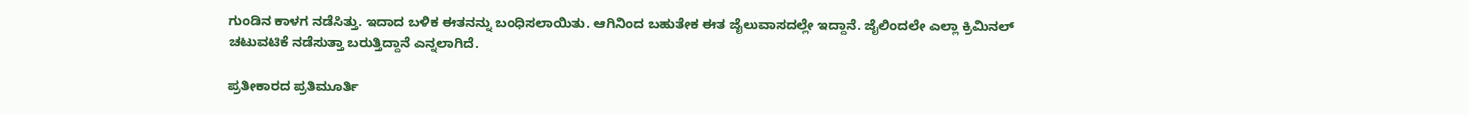ಗುಂಡಿನ ಕಾಳಗ ನಡೆಸಿತ್ತು. ಇದಾದ ಬಳಿಕ ಈತನನ್ನು ಬಂಧಿಸಲಾಯಿತು. ಆಗಿನಿಂದ ಬಹುತೇಕ ಈತ ಜೈಲುವಾಸದಲ್ಲೇ ಇದ್ದಾನೆ. ಜೈಲಿಂದಲೇ ಎಲ್ಲಾ ಕ್ರಿಮಿನಲ್ ಚಟುವಟಿಕೆ ನಡೆಸುತ್ತಾ ಬರುತ್ತಿದ್ದಾನೆ ಎನ್ನಲಾಗಿದೆ.

ಪ್ರತೀಕಾರದ ಪ್ರತಿಮೂರ್ತಿ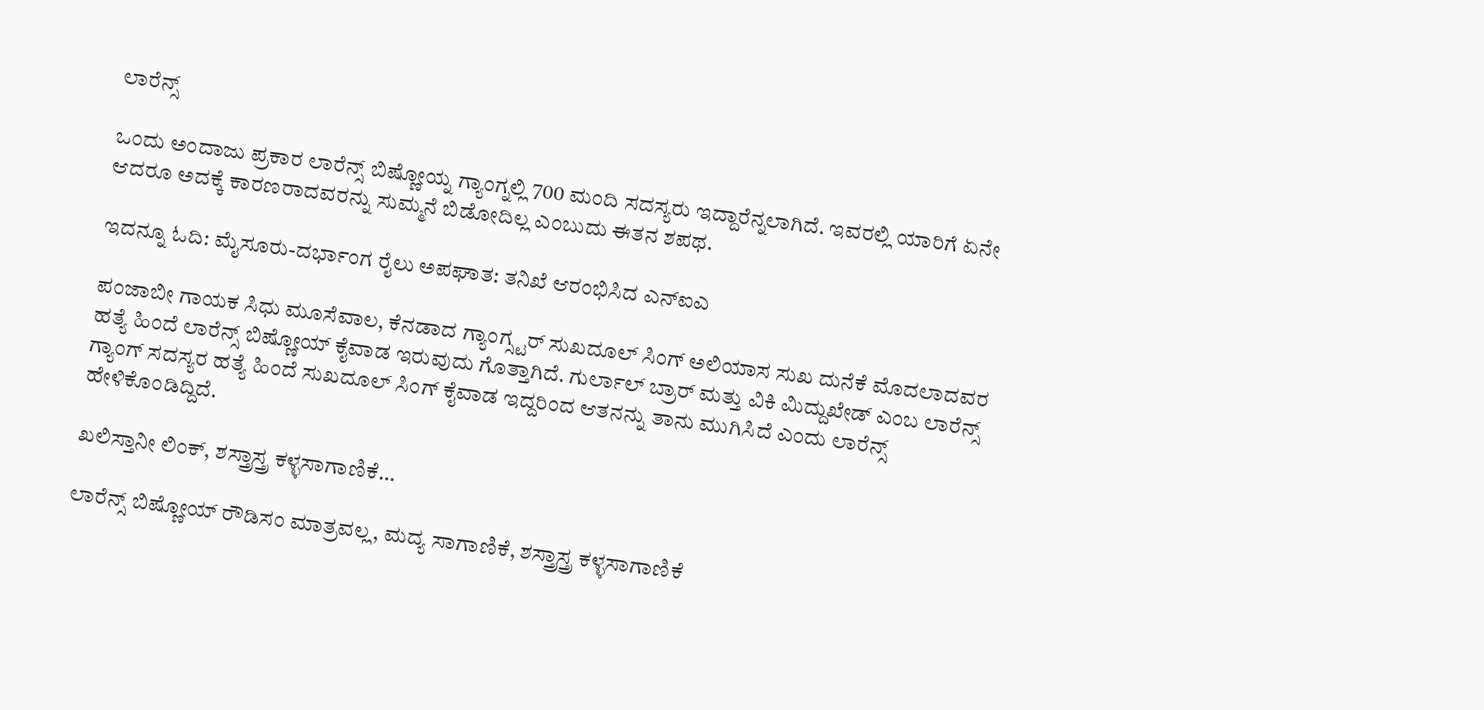ಲಾರೆನ್ಸ್

ಒಂದು ಅಂದಾಜು ಪ್ರಕಾರ ಲಾರೆನ್ಸ್ ಬಿಷ್ಣೋಯ್ನ ಗ್ಯಾಂಗ್ನಲ್ಲಿ 700 ಮಂದಿ ಸದಸ್ಯರು ಇದ್ದಾರೆನ್ನಲಾಗಿದೆ. ಇವರಲ್ಲಿ ಯಾರಿಗೆ ಏನೇ ಆದರೂ ಅದಕ್ಕೆ ಕಾರಣರಾದವರನ್ನು ಸುಮ್ಮನೆ ಬಿಡೋದಿಲ್ಲ ಎಂಬುದು ಈತನ ಶಪಥ.

ಇದನ್ನೂ ಓದಿ: ಮೈಸೂರು-ದರ್ಭಾಂಗ ರೈಲು ಅಪಘಾತ: ತನಿಖೆ ಆರಂಭಿಸಿದ ಎನ್ಐಎ

ಪಂಜಾಬೀ ಗಾಯಕ ಸಿಧು ಮೂಸೆವಾಲ, ಕೆನಡಾದ ಗ್ಯಾಂಗ್ಸ್ಟರ್ ಸುಖದೂಲ್ ಸಿಂಗ್ ಅಲಿಯಾಸ ಸುಖ ದುನೆಕೆ ಮೊದಲಾದವರ ಹತ್ಯೆ ಹಿಂದೆ ಲಾರೆನ್ಸ್ ಬಿಷ್ಣೋಯ್ ಕೈವಾಡ ಇರುವುದು ಗೊತ್ತಾಗಿದೆ. ಗುರ್ಲಾಲ್ ಬ್ರಾರ್ ಮತ್ತು ವಿಕಿ ಮಿದ್ದುಖೇಡ್ ಎಂಬ ಲಾರೆನ್ಸ್ ಗ್ಯಾಂಗ್ ಸದಸ್ಯರ ಹತ್ಯೆ ಹಿಂದೆ ಸುಖದೂಲ್ ಸಿಂಗ್ ಕೈವಾಡ ಇದ್ದರಿಂದ ಆತನನ್ನು ತಾನು ಮುಗಿಸಿದೆ ಎಂದು ಲಾರೆನ್ಸ್ ಹೇಳಿಕೊಂಡಿದ್ದಿದೆ.

ಖಲಿಸ್ತಾನೀ ಲಿಂಕ್, ಶಸ್ತ್ರಾಸ್ತ್ರ ಕಳ್ಳಸಾಗಾಣಿಕೆ…

ಲಾರೆನ್ಸ್ ಬಿಷ್ಣೋಯ್ ರೌಡಿಸಂ ಮಾತ್ರವಲ್ಲ, ಮದ್ಯ ಸಾಗಾಣಿಕೆ, ಶಸ್ತ್ರಾಸ್ತ್ರ ಕಳ್ಳಸಾಗಾಣಿಕೆ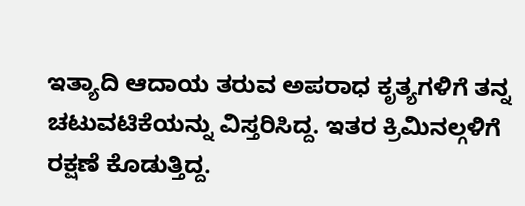ಇತ್ಯಾದಿ ಆದಾಯ ತರುವ ಅಪರಾಧ ಕೃತ್ಯಗಳಿಗೆ ತನ್ನ ಚಟುವಟಿಕೆಯನ್ನು ವಿಸ್ತರಿಸಿದ್ದ. ಇತರ ಕ್ರಿಮಿನಲ್ಗಳಿಗೆ ರಕ್ಷಣೆ ಕೊಡುತ್ತಿದ್ದ.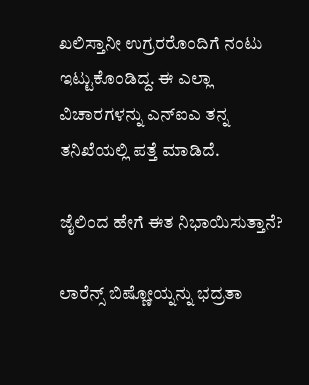ಖಲಿಸ್ತಾನೀ ಉಗ್ರರರೊಂದಿಗೆ ನಂಟು ಇಟ್ಟುಕೊಂಡಿದ್ದ. ಈ ಎಲ್ಲಾ ವಿಚಾರಗಳನ್ನು ಎನ್ಐಎ ತನ್ನ ತನಿಖೆಯಲ್ಲಿ ಪತ್ತೆ ಮಾಡಿದೆ.

ಜೈಲಿಂದ ಹೇಗೆ ಈತ ನಿಭಾಯಿಸುತ್ತಾನೆ?

ಲಾರೆನ್ಸ್ ಬಿಷ್ಣೋಯ್ನನ್ನು ಭದ್ರತಾ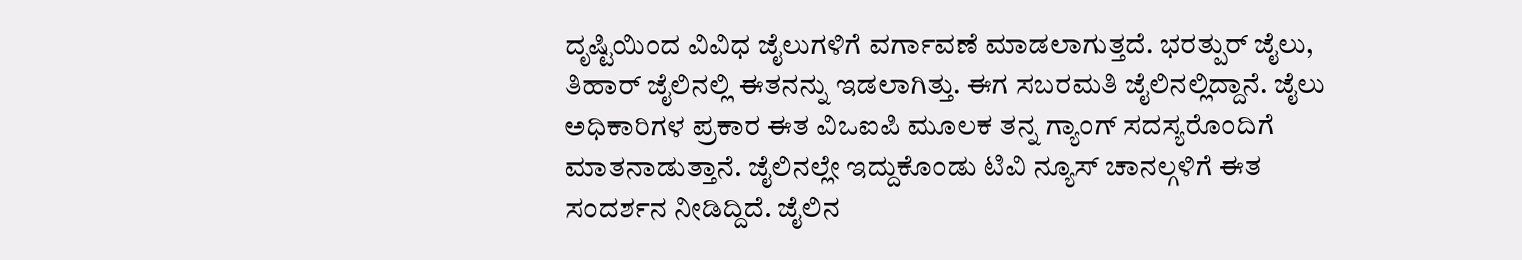ದೃಷ್ಟಿಯಿಂದ ವಿವಿಧ ಜೈಲುಗಳಿಗೆ ವರ್ಗಾವಣೆ ಮಾಡಲಾಗುತ್ತದೆ. ಭರತ್ಪುರ್ ಜೈಲು, ತಿಹಾರ್ ಜೈಲಿನಲ್ಲಿ ಈತನನ್ನು ಇಡಲಾಗಿತ್ತು. ಈಗ ಸಬರಮತಿ ಜೈಲಿನಲ್ಲಿದ್ದಾನೆ. ಜೈಲು ಅಧಿಕಾರಿಗಳ ಪ್ರಕಾರ ಈತ ವಿಒಐಪಿ ಮೂಲಕ ತನ್ನ ಗ್ಯಾಂಗ್ ಸದಸ್ಯರೊಂದಿಗೆ ಮಾತನಾಡುತ್ತಾನೆ. ಜೈಲಿನಲ್ಲೇ ಇದ್ದುಕೊಂಡು ಟಿವಿ ನ್ಯೂಸ್ ಚಾನಲ್ಗಳಿಗೆ ಈತ ಸಂದರ್ಶನ ನೀಡಿದ್ದಿದೆ. ಜೈಲಿನ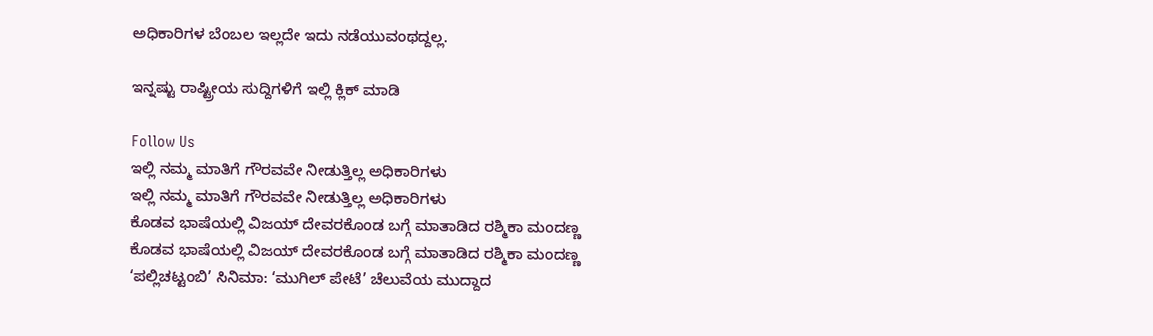ಅಧಿಕಾರಿಗಳ ಬೆಂಬಲ ಇಲ್ಲದೇ ಇದು ನಡೆಯುವಂಥದ್ದಲ್ಲ.

ಇನ್ನಷ್ಟು ರಾಷ್ಟ್ರೀಯ ಸುದ್ದಿಗಳಿಗೆ ಇಲ್ಲಿ ಕ್ಲಿಕ್ ಮಾಡಿ

Follow Us
ಇಲ್ಲಿ ನಮ್ಮ ಮಾತಿಗೆ ಗೌರವವೇ ನೀಡುತ್ತಿಲ್ಲ ಅಧಿಕಾರಿಗಳು
ಇಲ್ಲಿ ನಮ್ಮ ಮಾತಿಗೆ ಗೌರವವೇ ನೀಡುತ್ತಿಲ್ಲ ಅಧಿಕಾರಿಗಳು
ಕೊಡವ ಭಾಷೆಯಲ್ಲಿ ವಿಜಯ್ ದೇವರಕೊಂಡ ಬಗ್ಗೆ ಮಾತಾಡಿದ ರಶ್ಮಿಕಾ ಮಂದಣ್ಣ
ಕೊಡವ ಭಾಷೆಯಲ್ಲಿ ವಿಜಯ್ ದೇವರಕೊಂಡ ಬಗ್ಗೆ ಮಾತಾಡಿದ ರಶ್ಮಿಕಾ ಮಂದಣ್ಣ
‘ಪಲ್ಲಿಚಟ್ಟಂಬಿ’ ಸಿನಿಮಾ: ‘ಮುಗಿಲ್ ಪೇಟೆ’ ಚೆಲುವೆಯ ಮುದ್ದಾದ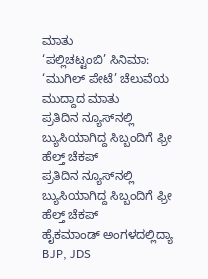ಮಾತು
‘ಪಲ್ಲಿಚಟ್ಟಂಬಿ’ ಸಿನಿಮಾ: ‘ಮುಗಿಲ್ ಪೇಟೆ’ ಚೆಲುವೆಯ ಮುದ್ದಾದ ಮಾತು
ಪ್ರತಿದಿನ ನ್ಯೂಸ್‌ನಲ್ಲಿ ಬ್ಯುಸಿಯಾಗಿದ್ದ ಸಿಬ್ಬಂದಿಗೆ ಫ್ರೀ ಹೆಲ್ತ್ ಚೆಕಪ್
ಪ್ರತಿದಿನ ನ್ಯೂಸ್‌ನಲ್ಲಿ ಬ್ಯುಸಿಯಾಗಿದ್ದ ಸಿಬ್ಬಂದಿಗೆ ಫ್ರೀ ಹೆಲ್ತ್ ಚೆಕಪ್
ಹೈಕಮಾಂಡ್ ಅಂಗಳದಲ್ಲಿದ್ಯಾ BJP, JDS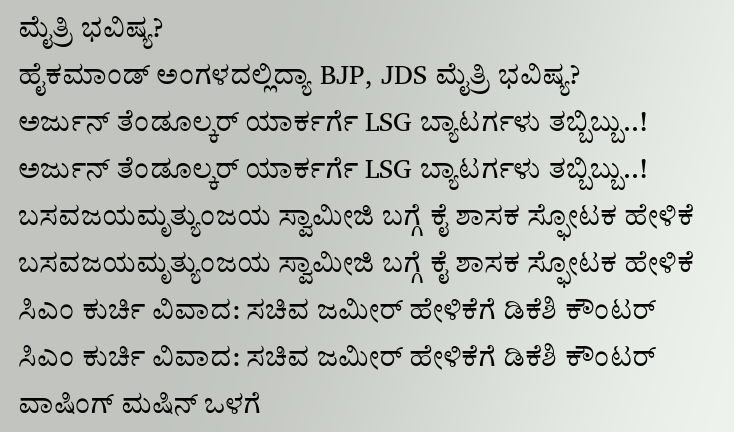ಮೈತ್ರಿ ಭವಿಷ್ಯ?
ಹೈಕಮಾಂಡ್ ಅಂಗಳದಲ್ಲಿದ್ಯಾ BJP, JDS ಮೈತ್ರಿ ಭವಿಷ್ಯ?
ಅರ್ಜುನ್ ತೆಂಡೂಲ್ಕರ್ ಯಾರ್ಕರ್ಗೆ LSG ಬ್ಯಾಟರ್ಗಳು ತಬ್ಬಿಬ್ಬು..!
ಅರ್ಜುನ್ ತೆಂಡೂಲ್ಕರ್ ಯಾರ್ಕರ್ಗೆ LSG ಬ್ಯಾಟರ್ಗಳು ತಬ್ಬಿಬ್ಬು..!
ಬಸವಜಯಮೃತ್ಯುಂಜಯ ಸ್ವಾಮೀಜಿ ಬಗ್ಗೆ ಕೈ ಶಾಸಕ ಸ್ಫೋಟಕ ಹೇಳಿಕೆ
ಬಸವಜಯಮೃತ್ಯುಂಜಯ ಸ್ವಾಮೀಜಿ ಬಗ್ಗೆ ಕೈ ಶಾಸಕ ಸ್ಫೋಟಕ ಹೇಳಿಕೆ
ಸಿಎಂ ಕುರ್ಚಿ ವಿವಾದ: ಸಚಿವ ಜಮೀರ್ ಹೇಳಿಕೆಗೆ ಡಿಕೆಶಿ ಕೌಂಟರ್
ಸಿಎಂ ಕುರ್ಚಿ ವಿವಾದ: ಸಚಿವ ಜಮೀರ್ ಹೇಳಿಕೆಗೆ ಡಿಕೆಶಿ ಕೌಂಟರ್
ವಾಷಿಂಗ್ ಮಷಿನ್ ಒಳಗೆ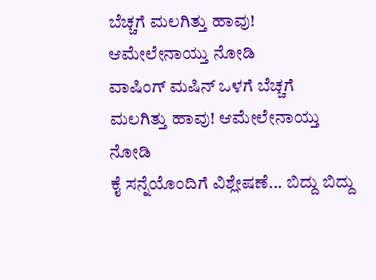ಬೆಚ್ಚಗೆ ಮಲಗಿತ್ತು ಹಾವು! ಆಮೇಲೇನಾಯ್ತು ನೋಡಿ
ವಾಷಿಂಗ್ ಮಷಿನ್ ಒಳಗೆ ಬೆಚ್ಚಗೆ ಮಲಗಿತ್ತು ಹಾವು! ಆಮೇಲೇನಾಯ್ತು ನೋಡಿ
ಕೈ ಸನ್ನೆಯೊಂದಿಗೆ ವಿಶ್ಲೇಷಣೆ... ಬಿದ್ದು ಬಿದ್ದು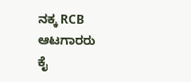ನಕ್ಕ RCB ಆಟಗಾರರು
ಕೈ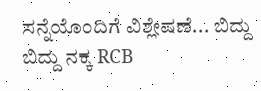ಸನ್ನೆಯೊಂದಿಗೆ ವಿಶ್ಲೇಷಣೆ... ಬಿದ್ದು ಬಿದ್ದು ನಕ್ಕ RCB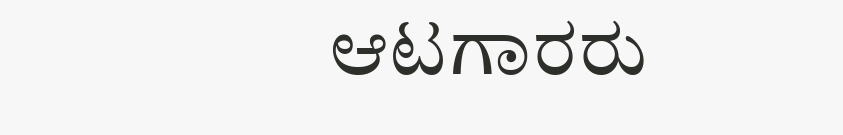ಆಟಗಾರರು